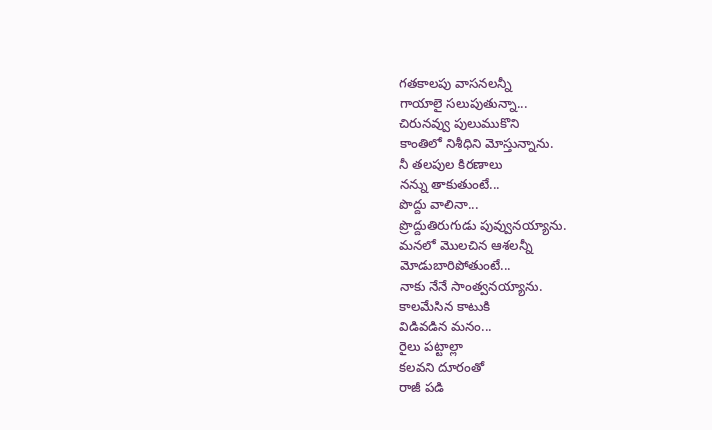గతకాలపు వాసనలన్నీ
గాయాలై సలుపుతున్నా...
చిరునవ్వు పులుముకొని
కాంతిలో నిశీధిని మోస్తున్నాను.
నీ తలపుల కిరణాలు
నన్ను తాకుతుంటే...
పొద్దు వాలినా...
ప్రొద్దుతిరుగుడు పువ్వునయ్యాను.
మనలో మొలచిన ఆశలన్నీ
మోడుబారిపోతుంటే...
నాకు నేనే సాంత్వనయ్యాను.
కాలమేసిన కాటుకి
విడివడిన మనం...
రైలు పట్టాల్లా
కలవని దూరంతో
రాజీ పడి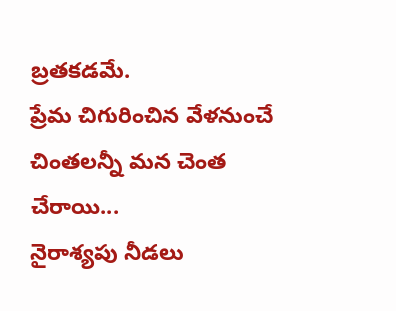బ్రతకడమే.
ప్రేమ చిగురించిన వేళనుంచే
చింతలన్నీ మన చెంత చేరాయి...
నైరాశ్యపు నీడలు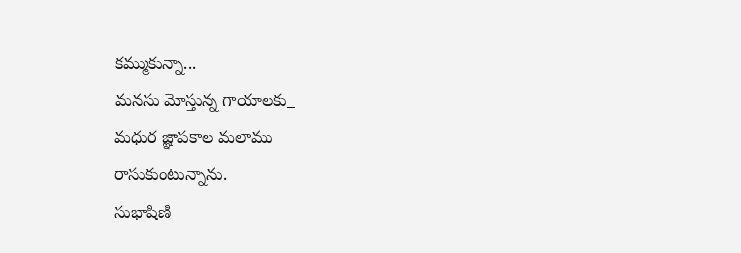కమ్ముకున్నా...
మనసు మోస్తున్న గాయాలకు_
మధుర జ్ఞాపకాల మలాము
రాసుకుంటున్నాను.
సుభాషిణి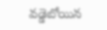వడ్డెబోయిన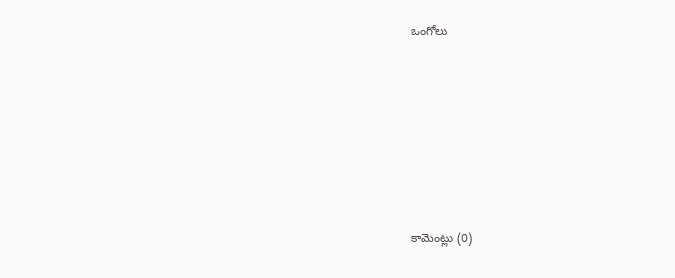ఒంగోలు








కామెంట్లు (0)